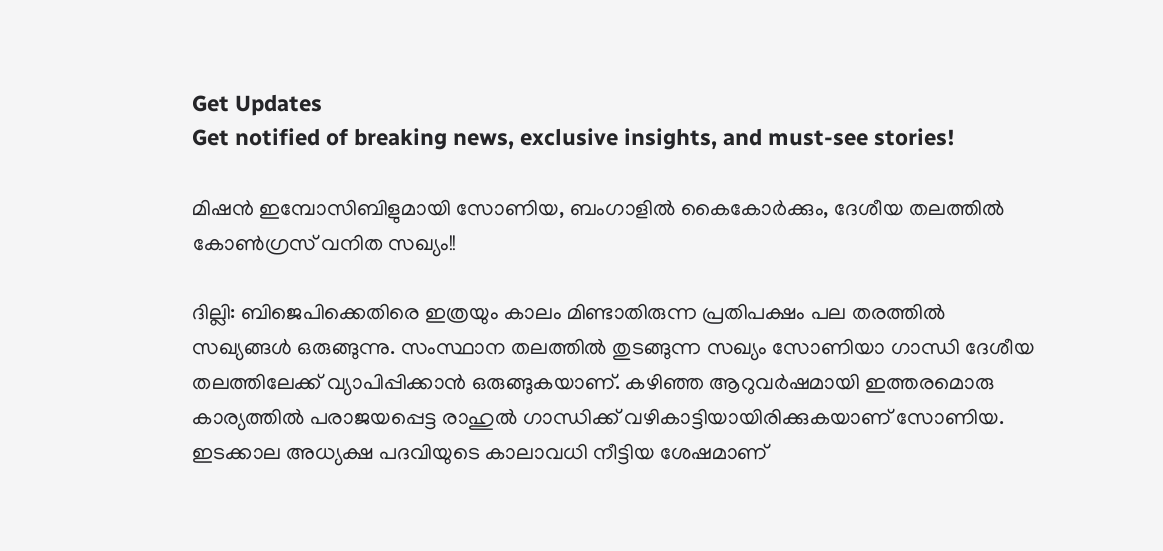Get Updates
Get notified of breaking news, exclusive insights, and must-see stories!

മിഷന്‍ ഇമ്പോസിബിളുമായി സോണിയ, ബംഗാളില്‍ കൈകോര്‍ക്കും, ദേശീയ തലത്തില്‍ കോണ്‍ഗ്രസ് വനിത സഖ്യം!!

ദില്ലി: ബിജെപിക്കെതിരെ ഇത്രയും കാലം മിണ്ടാതിരുന്ന പ്രതിപക്ഷം പല തരത്തില്‍ സഖ്യങ്ങള്‍ ഒരുങ്ങുന്നു. സംസ്ഥാന തലത്തില്‍ തുടങ്ങുന്ന സഖ്യം സോണിയാ ഗാന്ധി ദേശീയ തലത്തിലേക്ക് വ്യാപിപ്പിക്കാന്‍ ഒരുങ്ങുകയാണ്. കഴിഞ്ഞ ആറുവര്‍ഷമായി ഇത്തരമൊരു കാര്യത്തില്‍ പരാജയപ്പെട്ട രാഹുല്‍ ഗാന്ധിക്ക് വഴികാട്ടിയായിരിക്കുകയാണ് സോണിയ. ഇടക്കാല അധ്യക്ഷ പദവിയുടെ കാലാവധി നീട്ടിയ ശേഷമാണ്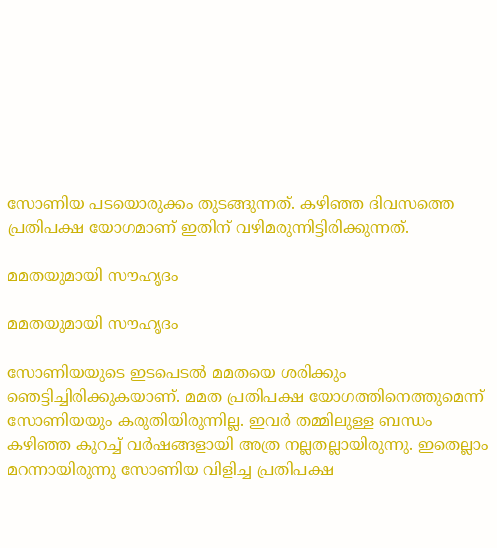സോണിയ പടയൊരുക്കം തുടങ്ങുന്നത്. കഴിഞ്ഞ ദിവസത്തെ പ്രതിപക്ഷ യോഗമാണ് ഇതിന് വഴിമരുന്നിട്ടിരിക്കുന്നത്.

മമതയുമായി സൗഹൃദം

മമതയുമായി സൗഹൃദം

സോണിയയുടെ ഇടപെടല്‍ മമതയെ ശരിക്കും ഞെട്ടിച്ചിരിക്കുകയാണ്. മമത പ്രതിപക്ഷ യോഗത്തിനെത്തുമെന്ന് സോണിയയും കരുതിയിരുന്നില്ല. ഇവര്‍ തമ്മിലുള്ള ബന്ധം കഴിഞ്ഞ കുറച്ച് വര്‍ഷങ്ങളായി അത്ര നല്ലതല്ലായിരുന്നു. ഇതെല്ലാം മറന്നായിരുന്നു സോണിയ വിളിച്ച പ്രതിപക്ഷ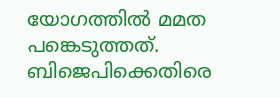യോഗത്തില്‍ മമത പങ്കെടുത്തത്. ബിജെപിക്കെതിരെ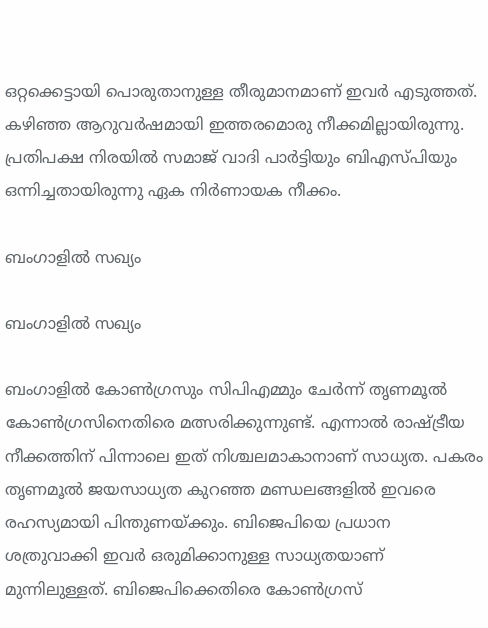ഒറ്റക്കെട്ടായി പൊരുതാനുള്ള തീരുമാനമാണ് ഇവര്‍ എടുത്തത്. കഴിഞ്ഞ ആറുവര്‍ഷമായി ഇത്തരമൊരു നീക്കമില്ലായിരുന്നു. പ്രതിപക്ഷ നിരയില്‍ സമാജ് വാദി പാര്‍ട്ടിയും ബിഎസ്പിയും ഒന്നിച്ചതായിരുന്നു ഏക നിര്‍ണായക നീക്കം.

ബംഗാളില്‍ സഖ്യം

ബംഗാളില്‍ സഖ്യം

ബംഗാളില്‍ കോണ്‍ഗ്രസും സിപിഎമ്മും ചേര്‍ന്ന് തൃണമൂല്‍ കോണ്‍ഗ്രസിനെതിരെ മത്സരിക്കുന്നുണ്ട്. എന്നാല്‍ രാഷ്ട്രീയ നീക്കത്തിന് പിന്നാലെ ഇത് നിശ്ചലമാകാനാണ് സാധ്യത. പകരം തൃണമൂല്‍ ജയസാധ്യത കുറഞ്ഞ മണ്ഡലങ്ങളില്‍ ഇവരെ രഹസ്യമായി പിന്തുണയ്ക്കും. ബിജെപിയെ പ്രധാന ശത്രുവാക്കി ഇവര്‍ ഒരുമിക്കാനുള്ള സാധ്യതയാണ് മുന്നിലുള്ളത്. ബിജെപിക്കെതിരെ കോണ്‍ഗ്രസ്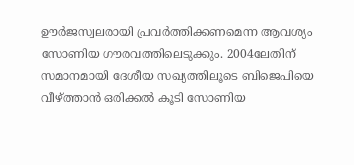ഊര്‍ജസ്വലരായി പ്രവര്‍ത്തിക്കണമെന്ന ആവശ്യം സോണിയ ഗൗരവത്തിലെടുക്കും. 2004ലേതിന് സമാനമായി ദേശീയ സഖ്യത്തിലൂടെ ബിജെപിയെ വീഴ്ത്താന്‍ ഒരിക്കല്‍ കൂടി സോണിയ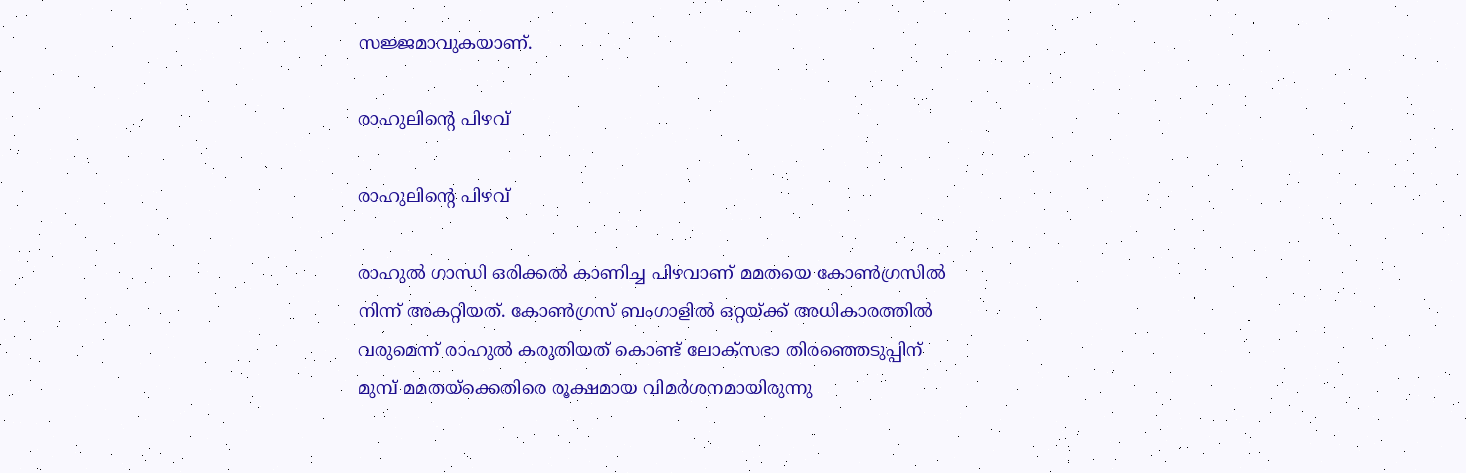സജ്ജമാവുകയാണ്.

രാഹുലിന്റെ പിഴവ്

രാഹുലിന്റെ പിഴവ്

രാഹുല്‍ ഗാന്ധി ഒരിക്കല്‍ കാണിച്ച പിഴവാണ് മമതയെ കോണ്‍ഗ്രസില്‍ നിന്ന് അകറ്റിയത്. കോണ്‍ഗ്രസ് ബംഗാളില്‍ ഒറ്റയ്ക്ക് അധികാരത്തില്‍ വരുമെന്ന് രാഹുല്‍ കരുതിയത് കൊണ്ട് ലോക്‌സഭാ തിരഞ്ഞെടുപ്പിന് മുമ്പ് മമതയ്‌ക്കെതിരെ രൂക്ഷമായ വിമര്‍ശനമായിരുന്നു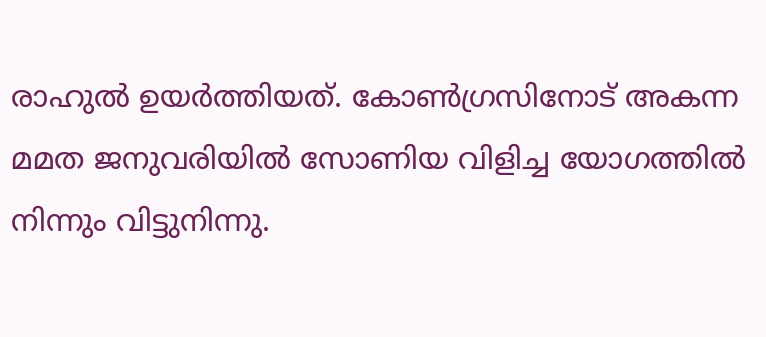രാഹുല്‍ ഉയര്‍ത്തിയത്. കോണ്‍ഗ്രസിനോട് അകന്ന മമത ജനുവരിയില്‍ സോണിയ വിളിച്ച യോഗത്തില്‍ നിന്നും വിട്ടുനിന്നു.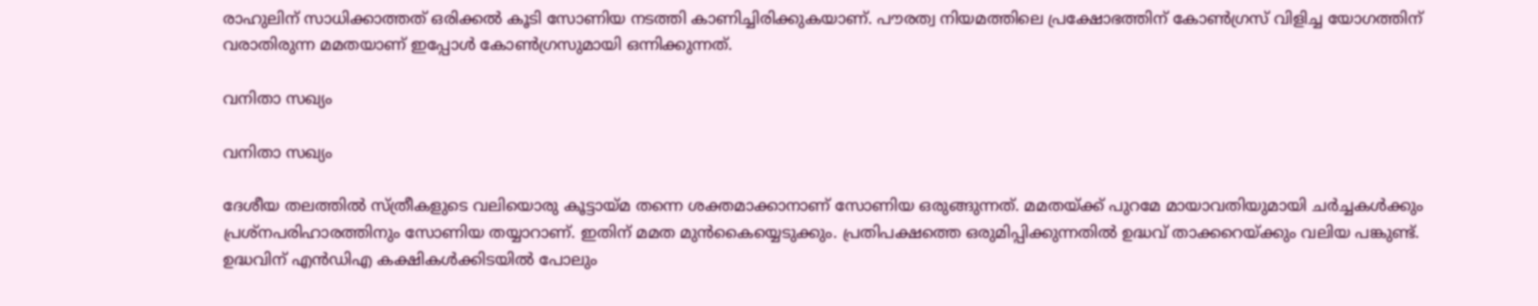രാഹുലിന് സാധിക്കാത്തത് ഒരിക്കല്‍ കൂടി സോണിയ നടത്തി കാണിച്ചിരിക്കുകയാണ്. പൗരത്വ നിയമത്തിലെ പ്രക്ഷോഭത്തിന് കോണ്‍ഗ്രസ് വിളിച്ച യോഗത്തിന് വരാതിരുന്ന മമതയാണ് ഇപ്പോള്‍ കോണ്‍ഗ്രസുമായി ഒന്നിക്കുന്നത്.

വനിതാ സഖ്യം

വനിതാ സഖ്യം

ദേശീയ തലത്തില്‍ സ്ത്രീകളുടെ വലിയൊരു കൂട്ടായ്മ തന്നെ ശക്തമാക്കാനാണ് സോണിയ ഒരുങ്ങുന്നത്. മമതയ്ക്ക് പുറമേ മായാവതിയുമായി ചര്‍ച്ചകള്‍ക്കും പ്രശ്‌നപരിഹാരത്തിനും സോണിയ തയ്യാറാണ്. ഇതിന് മമത മുന്‍കൈയ്യെടുക്കും. പ്രതിപക്ഷത്തെ ഒരുമിപ്പിക്കുന്നതില്‍ ഉദ്ധവ് താക്കറെയ്ക്കും വലിയ പങ്കുണ്ട്. ഉദ്ധവിന് എന്‍ഡിഎ കക്ഷികള്‍ക്കിടയില്‍ പോലും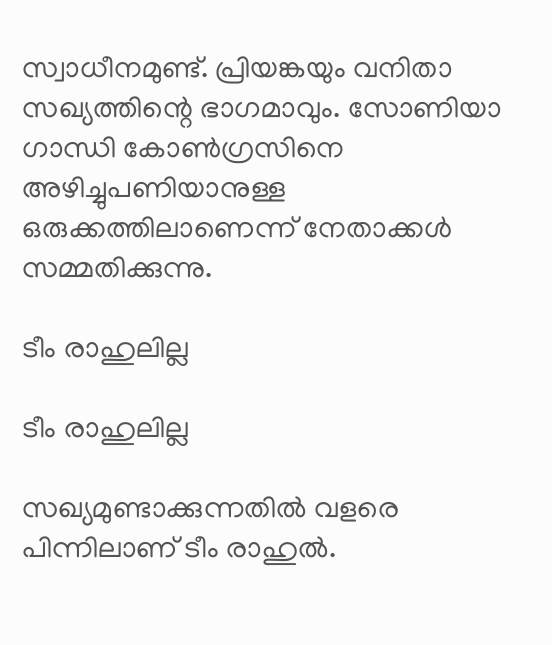സ്വാധീനമുണ്ട്. പ്രിയങ്കയും വനിതാ സഖ്യത്തിന്റെ ഭാഗമാവും. സോണിയാ ഗാന്ധി കോണ്‍ഗ്രസിനെ അഴിച്ചുപണിയാനുള്ള ഒരുക്കത്തിലാണെന്ന് നേതാക്കള്‍ സമ്മതിക്കുന്നു.

ടീം രാഹുലില്ല

ടീം രാഹുലില്ല

സഖ്യമുണ്ടാക്കുന്നതില്‍ വളരെ പിന്നിലാണ് ടീം രാഹുല്‍.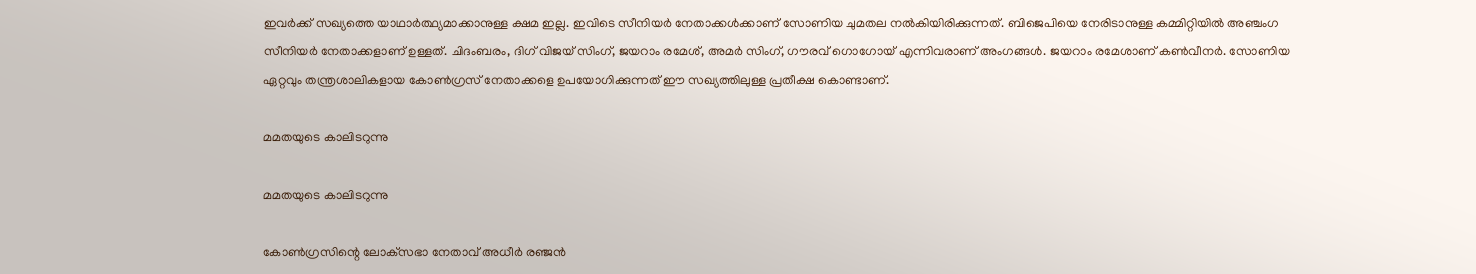ഇവര്‍ക്ക് സഖ്യത്തെ യാഥാര്‍ത്ഥ്യമാക്കാനുള്ള ക്ഷമ ഇല്ല. ഇവിടെ സീനിയര്‍ നേതാക്കള്‍ക്കാണ് സോണിയ ചുമതല നല്‍കിയിരിക്കുന്നത്. ബിജെപിയെ നേരിടാനുള്ള കമ്മിറ്റിയില്‍ അഞ്ചംഗ സീനിയര്‍ നേതാക്കളാണ് ഉള്ളത്. ചിദംബരം, ദിഗ് വിജയ് സിംഗ്, ജയറാം രമേശ്, അമര്‍ സിംഗ്, ഗൗരവ് ഗൊഗോയ് എന്നിവരാണ് അംഗങ്ങള്‍. ജയറാം രമേശാണ് കണ്‍വീനര്‍. സോണിയ ഏറ്റവും തന്ത്രശാലികളായ കോണ്‍ഗ്രസ് നേതാക്കളെ ഉപയോഗിക്കുന്നത് ഈ സഖ്യത്തിലുള്ള പ്രതീക്ഷ കൊണ്ടാണ്.

മമതയുടെ കാലിടറുന്നു

മമതയുടെ കാലിടറുന്നു

കോണ്‍ഗ്രസിന്റെ ലോക്‌സഭാ നേതാവ് അധീര്‍ രഞ്ജന്‍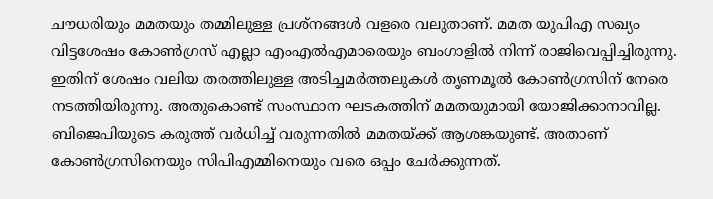ചൗധരിയും മമതയും തമ്മിലുള്ള പ്രശ്‌നങ്ങള്‍ വളരെ വലുതാണ്. മമത യുപിഎ സഖ്യം വിട്ടശേഷം കോണ്‍ഗ്രസ് എല്ലാ എംഎല്‍എമാരെയും ബംഗാളില്‍ നിന്ന് രാജിവെപ്പിച്ചിരുന്നു. ഇതിന് ശേഷം വലിയ തരത്തിലുള്ള അടിച്ചമര്‍ത്തലുകള്‍ തൃണമൂല്‍ കോണ്‍ഗ്രസിന് നേരെ നടത്തിയിരുന്നു. അതുകൊണ്ട് സംസ്ഥാന ഘടകത്തിന് മമതയുമായി യോജിക്കാനാവില്ല. ബിജെപിയുടെ കരുത്ത് വര്‍ധിച്ച് വരുന്നതില്‍ മമതയ്ക്ക് ആശങ്കയുണ്ട്. അതാണ് കോണ്‍ഗ്രസിനെയും സിപിഎമ്മിനെയും വരെ ഒപ്പം ചേര്‍ക്കുന്നത്.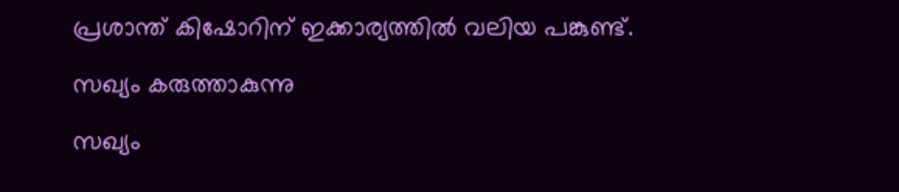പ്രശാന്ത് കിഷോറിന് ഇക്കാര്യത്തില്‍ വലിയ പങ്കുണ്ട്.

സഖ്യം കരുത്താകുന്നു

സഖ്യം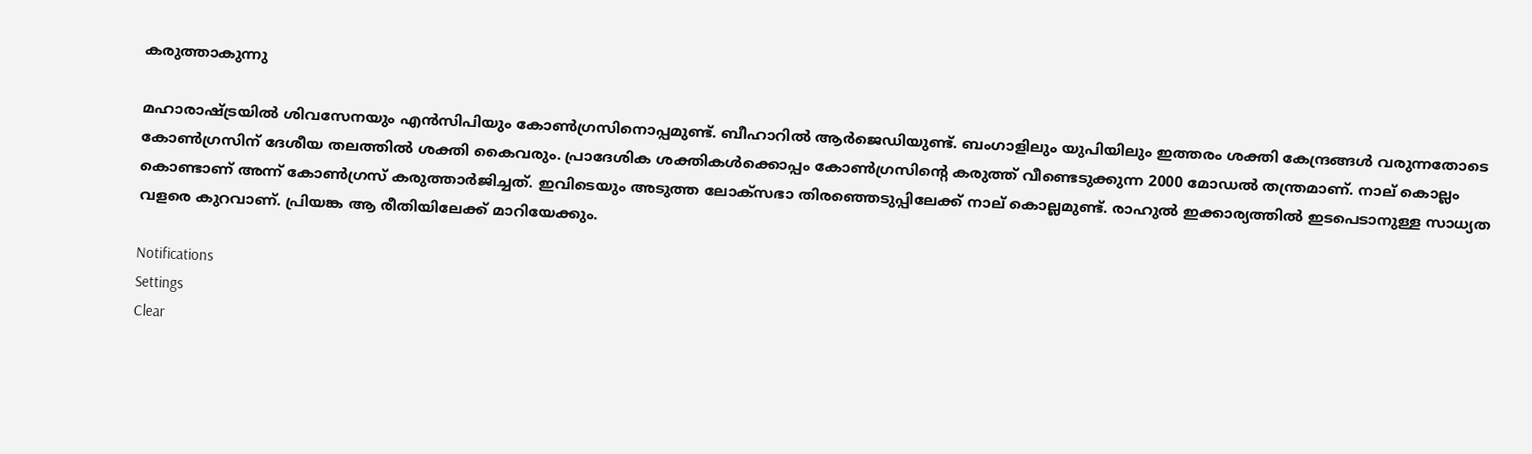കരുത്താകുന്നു

മഹാരാഷ്ട്രയില്‍ ശിവസേനയും എന്‍സിപിയും കോണ്‍ഗ്രസിനൊപ്പമുണ്ട്. ബീഹാറില്‍ ആര്‍ജെഡിയുണ്ട്. ബംഗാളിലും യുപിയിലും ഇത്തരം ശക്തി കേന്ദ്രങ്ങള്‍ വരുന്നതോടെ കോണ്‍ഗ്രസിന് ദേശീയ തലത്തില്‍ ശക്തി കൈവരും. പ്രാദേശിക ശക്തികള്‍ക്കൊപ്പം കോണ്‍ഗ്രസിന്റെ കരുത്ത് വീണ്ടെടുക്കുന്ന 2000 മോഡല്‍ തന്ത്രമാണ്. നാല് കൊല്ലം കൊണ്ടാണ് അന്ന് കോണ്‍ഗ്രസ് കരുത്താര്‍ജിച്ചത്. ഇവിടെയും അടുത്ത ലോക്‌സഭാ തിരഞ്ഞെടുപ്പിലേക്ക് നാല് കൊല്ലമുണ്ട്. രാഹുല്‍ ഇക്കാര്യത്തില്‍ ഇടപെടാനുള്ള സാധ്യത വളരെ കുറവാണ്. പ്രിയങ്ക ആ രീതിയിലേക്ക് മാറിയേക്കും.

Notifications
Settings
Clear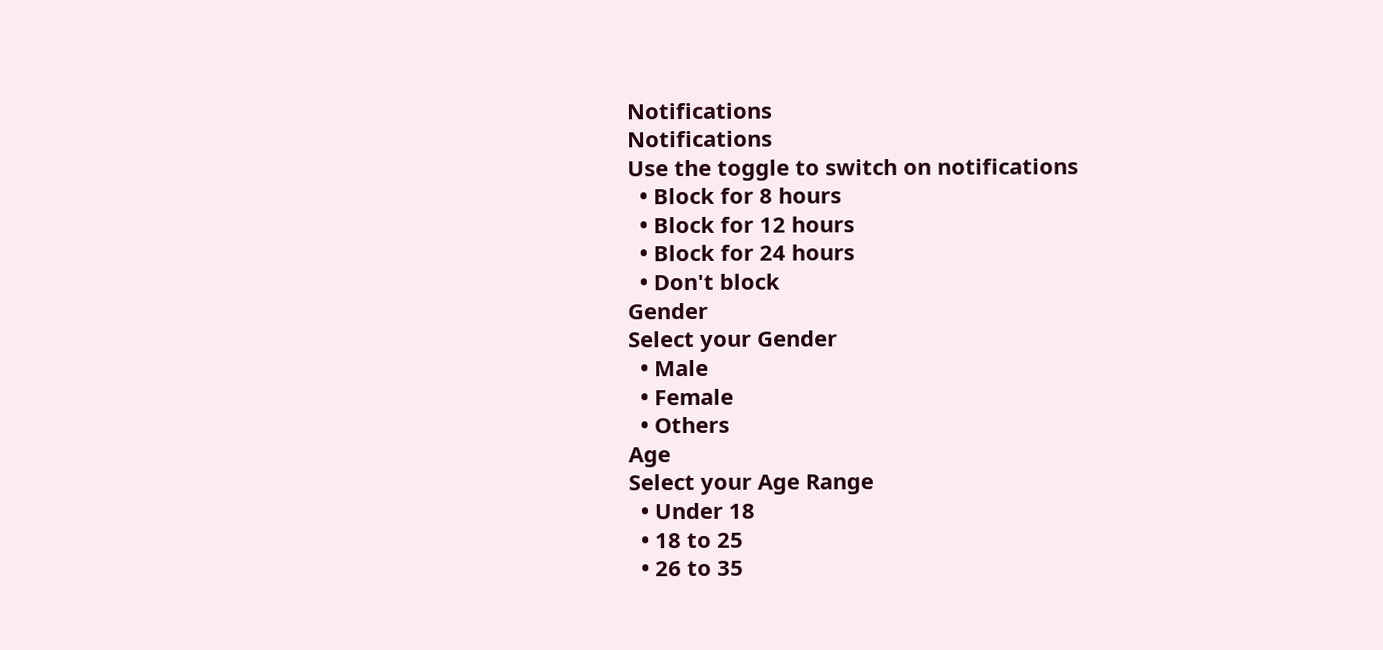Notifications
Notifications
Use the toggle to switch on notifications
  • Block for 8 hours
  • Block for 12 hours
  • Block for 24 hours
  • Don't block
Gender
Select your Gender
  • Male
  • Female
  • Others
Age
Select your Age Range
  • Under 18
  • 18 to 25
  • 26 to 35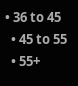• 36 to 45
  • 45 to 55
  • 55+